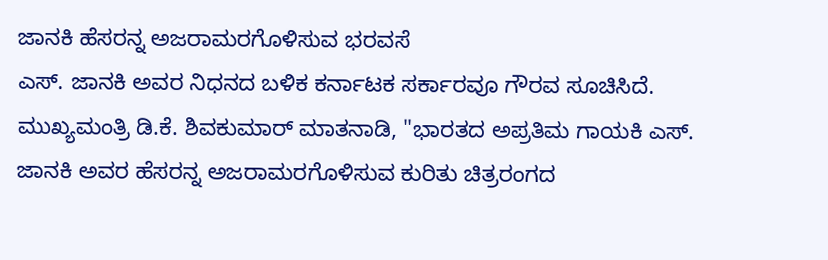ಜಾನಕಿ ಹೆಸರನ್ನ ಅಜರಾಮರಗೊಳಿಸುವ ಭರವಸೆ
ಎಸ್. ಜಾನಕಿ ಅವರ ನಿಧನದ ಬಳಿಕ ಕರ್ನಾಟಕ ಸರ್ಕಾರವೂ ಗೌರವ ಸೂಚಿಸಿದೆ. ಮುಖ್ಯಮಂತ್ರಿ ಡಿ.ಕೆ. ಶಿವಕುಮಾರ್ ಮಾತನಾಡಿ, "ಭಾರತದ ಅಪ್ರತಿಮ ಗಾಯಕಿ ಎಸ್. ಜಾನಕಿ ಅವರ ಹೆಸರನ್ನ ಅಜರಾಮರಗೊಳಿಸುವ ಕುರಿತು ಚಿತ್ರರಂಗದ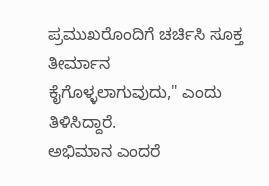ಪ್ರಮುಖರೊಂದಿಗೆ ಚರ್ಚಿಸಿ ಸೂಕ್ತ ತೀರ್ಮಾನ ಕೈಗೊಳ್ಳಲಾಗುವುದು," ಎಂದು ತಿಳಿಸಿದ್ದಾರೆ.
ಅಭಿಮಾನ ಎಂದರೆ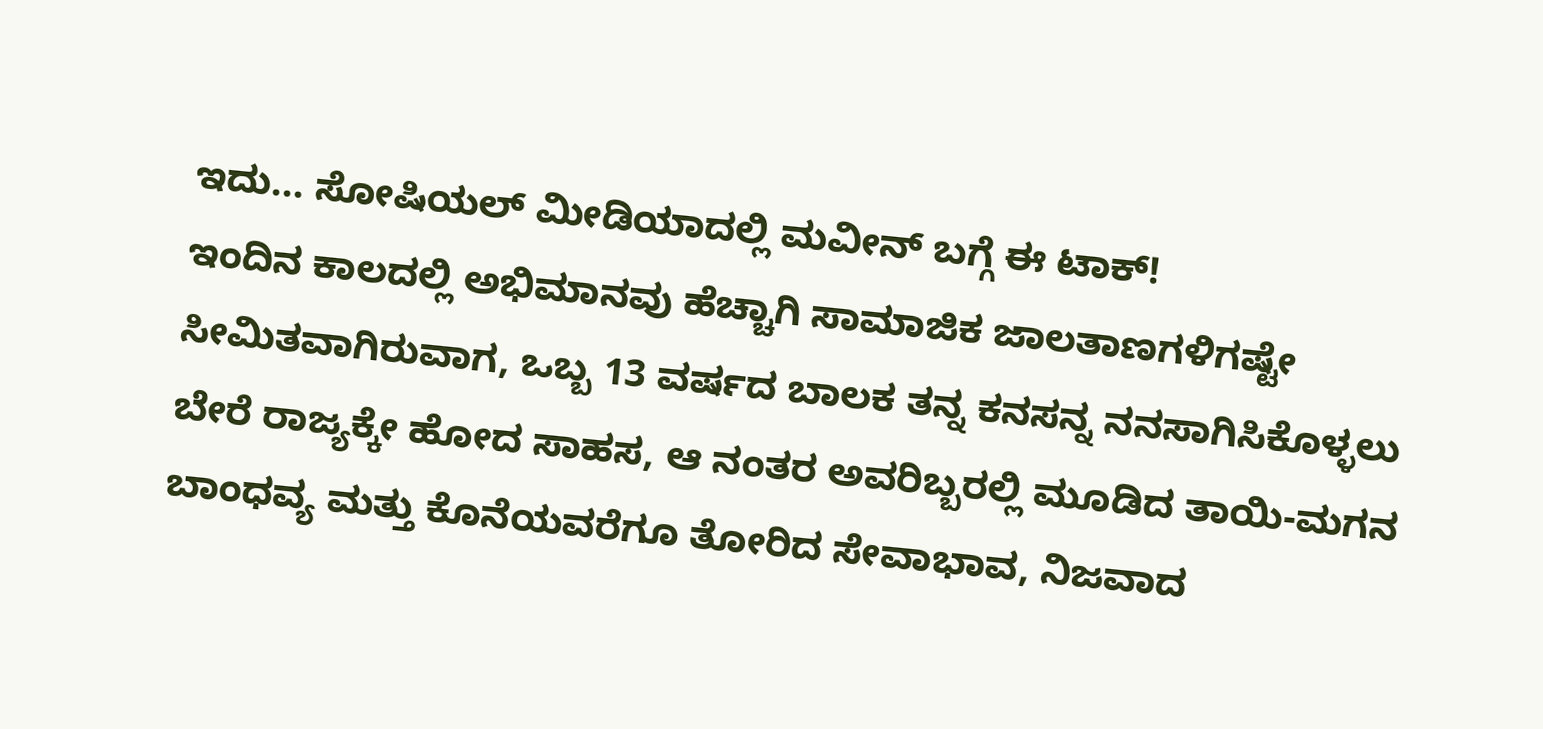ಇದು... ಸೋಷಿಯಲ್ ಮೀಡಿಯಾದಲ್ಲಿ ಮವೀನ್ ಬಗ್ಗೆ ಈ ಟಾಕ್!
ಇಂದಿನ ಕಾಲದಲ್ಲಿ ಅಭಿಮಾನವು ಹೆಚ್ಚಾಗಿ ಸಾಮಾಜಿಕ ಜಾಲತಾಣಗಳಿಗಷ್ಟೇ ಸೀಮಿತವಾಗಿರುವಾಗ, ಒಬ್ಬ 13 ವರ್ಷದ ಬಾಲಕ ತನ್ನ ಕನಸನ್ನ ನನಸಾಗಿಸಿಕೊಳ್ಳಲು ಬೇರೆ ರಾಜ್ಯಕ್ಕೇ ಹೋದ ಸಾಹಸ, ಆ ನಂತರ ಅವರಿಬ್ಬರಲ್ಲಿ ಮೂಡಿದ ತಾಯಿ-ಮಗನ ಬಾಂಧವ್ಯ ಮತ್ತು ಕೊನೆಯವರೆಗೂ ತೋರಿದ ಸೇವಾಭಾವ, ನಿಜವಾದ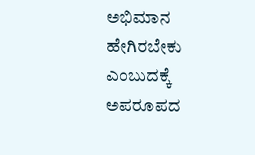ಅಭಿಮಾನ ಹೇಗಿರಬೇಕು ಎಂಬುದಕ್ಕೆ ಅಪರೂಪದ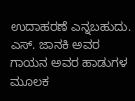ಉದಾಹರಣೆ ಎನ್ನಬಹುದು. ಎಸ್. ಜಾನಕಿ ಅವರ ಗಾಯನ ಅವರ ಹಾಡುಗಳ ಮೂಲಕ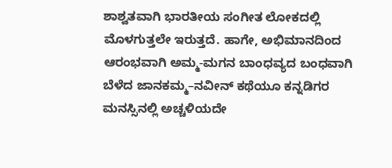ಶಾಶ್ವತವಾಗಿ ಭಾರತೀಯ ಸಂಗೀತ ಲೋಕದಲ್ಲಿ ಮೊಳಗುತ್ತಲೇ ಇರುತ್ತದೆ. ಹಾಗೇ, ಅಭಿಮಾನದಿಂದ ಆರಂಭವಾಗಿ ಅಮ್ಮ-ಮಗನ ಬಾಂಧವ್ಯದ ಬಂಧವಾಗಿ ಬೆಳೆದ ಜಾನಕಮ್ಮ–ನವೀನ್ ಕಥೆಯೂ ಕನ್ನಡಿಗರ ಮನಸ್ಸಿನಲ್ಲಿ ಅಚ್ಚಳಿಯದೇ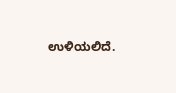ಉಳಿಯಲಿದೆ.